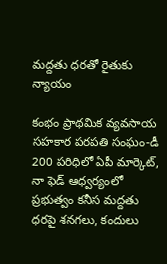మద్దతు ధరతో రైతుకు న్యాయం

కంభం ప్రాథమిక వ్యవసాయ సహకార పరపతి సంఘం-డీ 200 పరిధిలో ఏపీ మార్కెట్‌, నా ఫెడ్‌ ఆధ్వర్యంలో ప్రభుత్వం కనీస మద్దతు ధరపై శనగలు, కందులు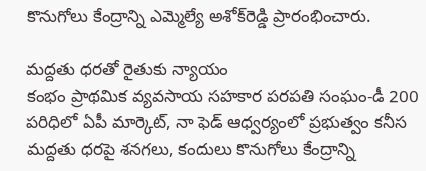కొనుగోలు కేంద్రాన్ని ఎమ్మెల్యే అశోక్‌రెడ్డి ప్రారంభించారు.

మద్దతు ధరతో రైతుకు న్యాయం
కంభం ప్రాథమిక వ్యవసాయ సహకార పరపతి సంఘం-డీ 200 పరిధిలో ఏపీ మార్కెట్‌, నా ఫెడ్‌ ఆధ్వర్యంలో ప్రభుత్వం కనీస మద్దతు ధరపై శనగలు, కందులు కొనుగోలు కేంద్రాన్ని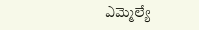ఎమ్మెల్యే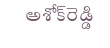అశోక్‌రెడ్డి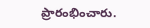ప్రారంభించారు.